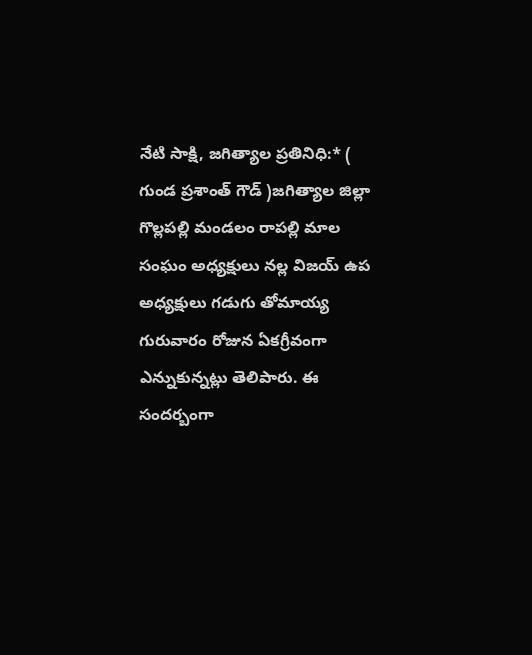నేటి సాక్షి, జగిత్యాల ప్రతినిధి:* ( గుండ ప్రశాంత్ గౌడ్ )జగిత్యాల జిల్లా గొల్లపల్లి మండలం రాపల్లి మాల సంఘం అధ్యక్షులు నల్ల విజయ్ ఉప అధ్యక్షులు గడుగు తోమాయ్య గురువారం రోజున ఏకగ్రీవంగా ఎన్నుకున్నట్లు తెలిపారు. ఈ సందర్బంగా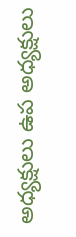అధ్యక్షులు ఉప అధ్యక్షులు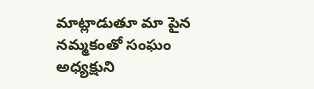మాట్లాడుతూ మా పైన నమ్మకంతో సంఘం అధ్యక్షుని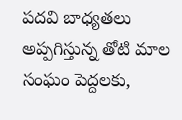పదవి బాధ్యతలు అప్పగిస్తున్న తోటి మాల సంఘం పెద్దలకు,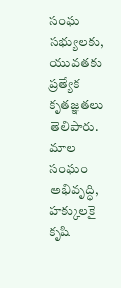సంఘ సభ్యులకు, యువతకు ప్రత్యేక కృతజ్ఞతలు తెలిపారు. మాల సంఘం అభివృద్ధి, హక్కులకై కృషి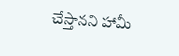చేస్తానని హామీ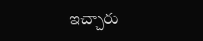ఇచ్చారు